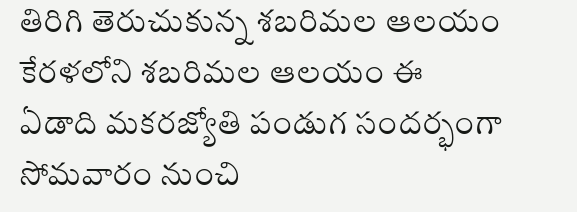తిరిగి తెరుచుకున్న శబరిమల ఆలయం
కేరళలోని శబరిమల ఆలయం ఈ ఏడాది మకరజ్యోతి పండుగ సందర్భంగా సోమవారం నుంచి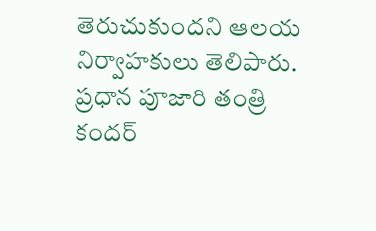తెరుచుకుందని ఆలయ నిర్వాహకులు తెలిపారు. ప్రధాన పూజారి తంత్రి కందర్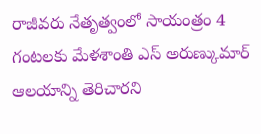రాజీవరు నేతృత్వంలో సాయంత్రం 4 గంటలకు మేళశాంతి ఎస్ అరుణ్కుమార్ ఆలయాన్ని తెరిచారని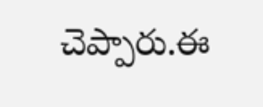చెప్పారు.ఈ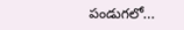పండుగలో...